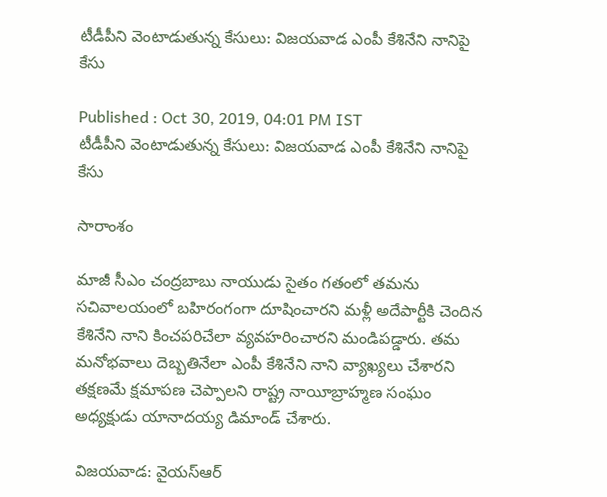టీడీపీని వెంటాడుతున్న కేసులు: విజయవాడ ఎంపీ కేశినేని నానిపై కేసు

Published : Oct 30, 2019, 04:01 PM IST
టీడీపీని వెంటాడుతున్న కేసులు: విజయవాడ ఎంపీ కేశినేని నానిపై కేసు

సారాంశం

మాజీ సీఎం చంద్రబాబు నాయుడు సైతం గతంలో తమను సచివాలయంలో బహిరంగంగా దూషించారని మళ్లీ అదేపార్టీకి చెందిన కేశినేని నాని కించపరిచేలా వ్యవహరించారని మండిపడ్డారు. తమ మనోభవాలు దెబ్బతినేలా ఎంపీ కేశినేని నాని వ్యాఖ్యలు చేశారని తక్షణమే క్షమాపణ చెప్పాలని రాష్ట్ర నాయీబ్రాహ్మణ సంఘం అధ్యక్షుడు యానాదయ్య డిమాండ్‌ చేశారు.

విజయవాడ: వైయస్ఆర్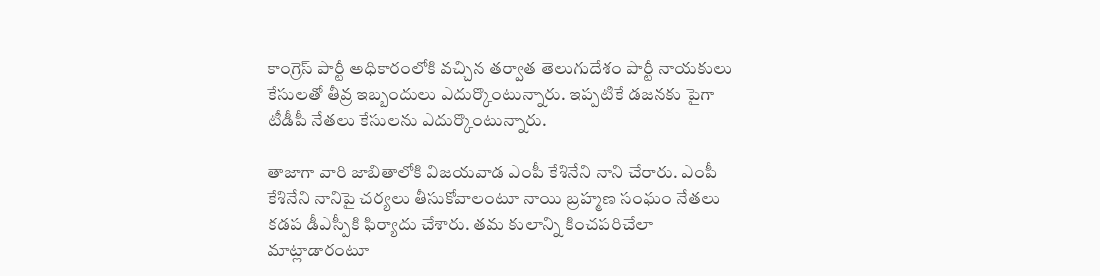కాంగ్రెస్ పార్టీ అధికారంలోకి వచ్చిన తర్వాత తెలుగుదేశం పార్టీ నాయకులు కేసులతో తీవ్ర ఇబ్బందులు ఎదుర్కొంటున్నారు. ఇప్పటికే డజనకు పైగా టీడీపీ నేతలు కేసులను ఎదుర్కొంటున్నారు.

తాజాగా వారి జాబితాలోకి విజయవాడ ఎంపీ కేశినేని నాని చేరారు. ఎంపీ కేశినేని నానిపై చర్యలు తీసుకోవాలంటూ నాయి బ్రహ్మణ సంఘం నేతలు కడప డీఎస్పీకి ఫిర్యాదు చేశారు. తమ కులాన్ని కించపరిచేలా మాట్లాడారంటూ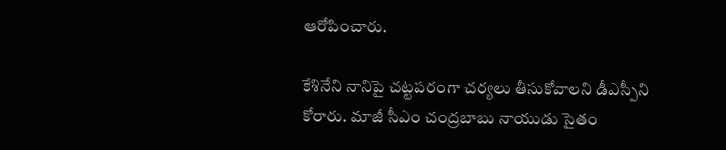ఆరోపించారు.

కేశినేని నానిపై చట్టపరంగా చర్యలు తీసుకోవాలని డీఎస్పీని కోరారు. మాజీ సీఎం చంద్రబాబు నాయుడు సైతం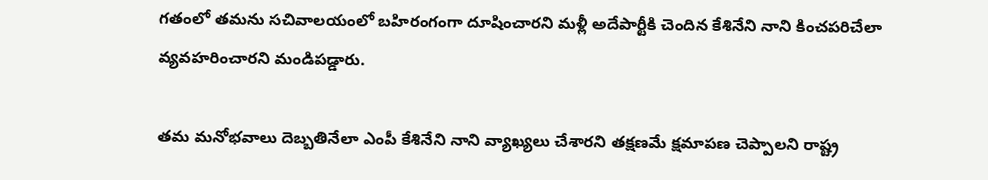గతంలో తమను సచివాలయంలో బహిరంగంగా దూషించారని మళ్లీ అదేపార్టీకి చెందిన కేశినేని నాని కించపరిచేలా వ్యవహరించారని మండిపడ్డారు.

తమ మనోభవాలు దెబ్బతినేలా ఎంపీ కేశినేని నాని వ్యాఖ్యలు చేశారని తక్షణమే క్షమాపణ చెప్పాలని రాష్ట్ర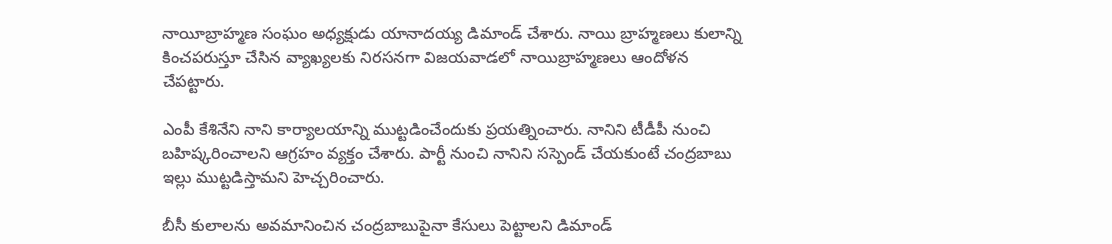నాయీబ్రాహ్మణ సంఘం అధ్యక్షుడు యానాదయ్య డిమాండ్‌ చేశారు. నాయి బ్రాహ్మణలు కులాన్ని కించపరుస్తూ చేసిన వ్యాఖ్యలకు నిరసనగా విజయవాడలో నాయిబ్రాహ్మణలు ఆందోళన చేపట్టారు.

ఎంపీ కేశినేని నాని కార్యాలయాన్ని ముట్టడించేందుకు ప్రయత్నించారు. నానిని టీడీపీ నుంచి బహిష్కరించాలని ఆగ్రహం వ్యక్తం చేశారు. పార్టీ నుంచి నానిని సస్పెండ్‌ చేయకుంటే చంద్రబాబు ఇల్లు ముట్టడిస్తామని హెచ్చరించారు.

బీసీ కులాలను అవమానించిన చంద్రబాబుపైనా కేసులు పెట్టాలని డిమాండ్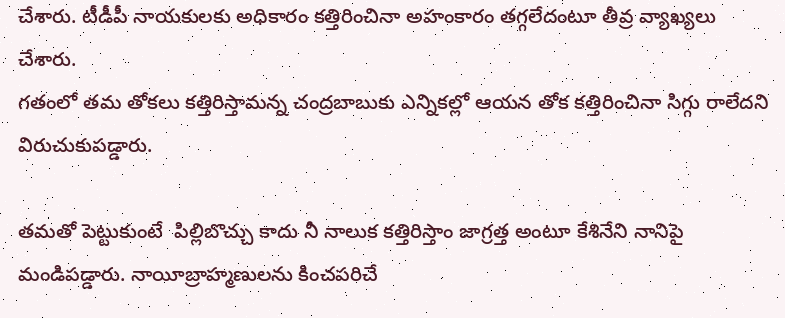చేశారు. టీడీపీ నాయకులకు అధికారం కత్తిరించినా అహంకారం తగ్గలేదంటూ తీవ్ర వ్యాఖ్యలు చేశారు.
గతంలో తమ తోకలు కత్తిరిస్తామన్న చంద్రబాబుకు ఎన్నికల్లో ఆయన తోక కత్తిరించినా సిగ్గు రాలేదని విరుచుకుపడ్డారు.

తమతో పెట్టుకుంటే  పిల్లిబొచ్చు కాదు నీ నాలుక కత్తిరిస్తాం జాగ్రత్త అంటూ కేశినేని నానిపై మండిపడ్డారు. నాయీబ్రాహ్మణులను కించపరిచే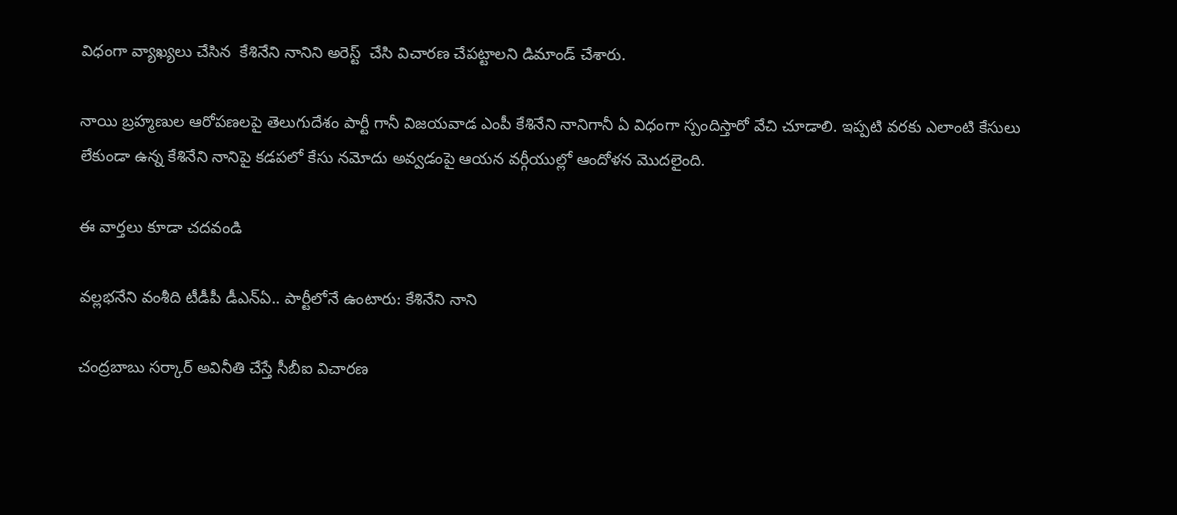విధంగా వ్యాఖ్యలు చేసిన  కేశినేని నానిని అరెస్ట్  చేసి విచారణ చేపట్టాలని డిమాండ్‌ చేశారు.

నాయి బ్రహ్మణుల ఆరోపణలపై తెలుగుదేశం పార్టీ గానీ విజయవాడ ఎంపీ కేశినేని నానిగానీ ఏ విధంగా స్పందిస్తారో వేచి చూడాలి. ఇప్పటి వరకు ఎలాంటి కేసులు లేకుండా ఉన్న కేశినేని నానిపై కడపలో కేసు నమోదు అవ్వడంపై ఆయన వర్గీయుల్లో ఆందోళన మెుదలైంది.

ఈ వార్తలు కూడా చదవండి

వల్లభనేని వంశీది టీడీపీ డీఎన్ఏ.. పార్టీలోనే ఉంటారు: కేశినేని నాని

చంద్రబాబు సర్కార్ అవినీతి చేస్తే సీబీఐ విచారణ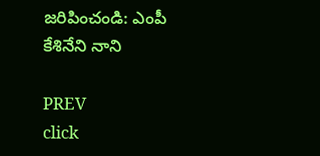జరిపించండి: ఎంపీ కేశినేని నాని

PREV
click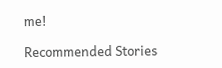me!

Recommended Stories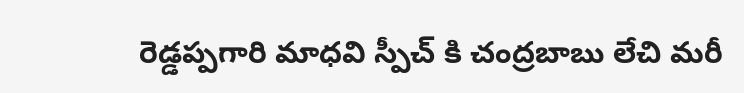రెడ్డప్పగారి మాధవి స్పీచ్ కి చంద్రబాబు లేచి మరీ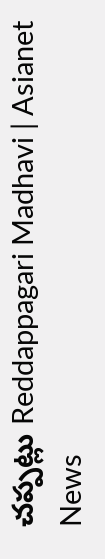చప్పట్లు Reddappagari Madhavi | Asianet News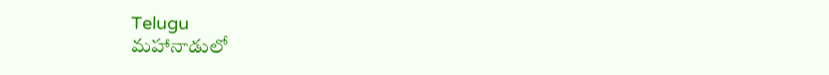Telugu
మహానాడులో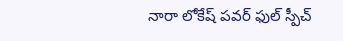నారా లోకేష్ పవర్ ఫుల్ స్పీచ్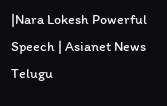|Nara Lokesh Powerful Speech | Asianet News Telugu